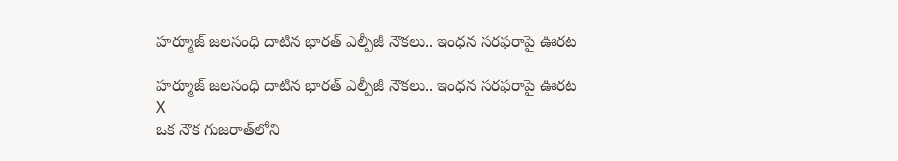హర్మూజ్‌ జలసంధి దాటిన భారత్‌ ఎల్పీజీ నౌకలు.. ఇంధన సరఫరాపై ఊరట

హర్మూజ్‌ జలసంధి దాటిన భారత్‌ ఎల్పీజీ నౌకలు.. ఇంధన సరఫరాపై ఊరట
X
ఒక నౌక గుజరాత్‌లోని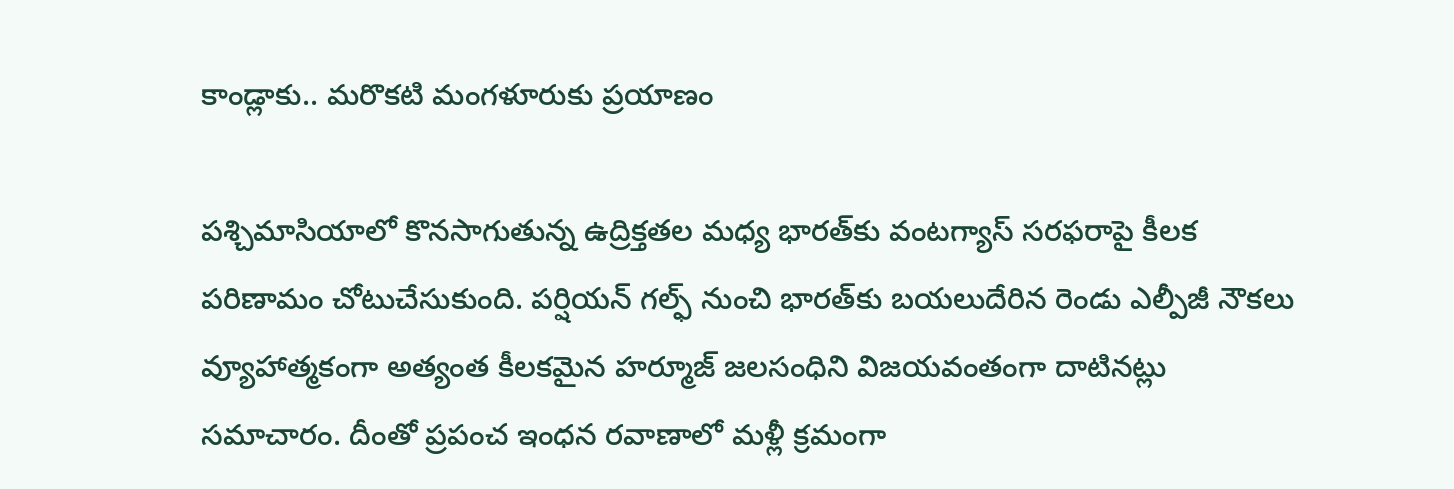కాండ్లాకు.. మరొకటి మంగళూరుకు ప్రయాణం

పశ్చిమాసియాలో కొనసాగుతున్న ఉద్రిక్తతల మధ్య భారత్‌కు వంటగ్యాస్‌ సరఫరాపై కీలక పరిణామం చోటుచేసుకుంది. పర్షియన్‌ గల్ఫ్‌ నుంచి భారత్‌కు బయలుదేరిన రెండు ఎల్పీజీ నౌకలు వ్యూహాత్మకంగా అత్యంత కీలకమైన హర్మూజ్‌ జలసంధిని విజయవంతంగా దాటినట్లు సమాచారం. దీంతో ప్రపంచ ఇంధన రవాణాలో మళ్లీ క్రమంగా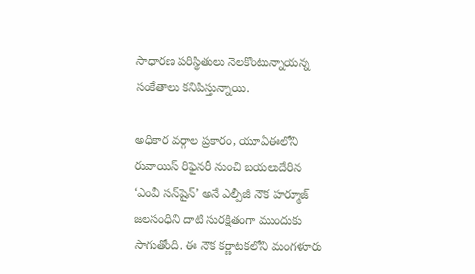సాధారణ పరిస్థితులు నెలకొంటున్నాయన్న సంకేతాలు కనిపిస్తున్నాయి.

అధికార వర్గాల ప్రకారం, యూఏఈలోని రువాయిస్‌ రిఫైనరీ నుంచి బయలుదేరిన ‘ఎంవీ సన్‌షైన్‌’ అనే ఎల్పీజీ నౌక హర్మూజ్‌ జలసంధిని దాటి సురక్షితంగా ముందుకు సాగుతోంది. ఈ నౌక కర్ణాటకలోని మంగళూరు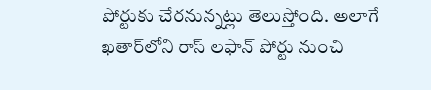పోర్టుకు చేరనున్నట్లు తెలుస్తోంది. అలాగే ఖతార్‌లోని రాస్‌ లఫాన్‌ పోర్టు నుంచి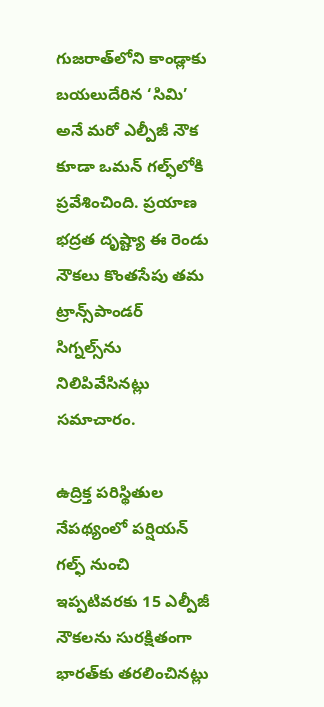గుజరాత్‌లోని కాండ్లాకు బయలుదేరిన ‘సిమి’ అనే మరో ఎల్పీజీ నౌక కూడా ఒమన్‌ గల్ఫ్‌లోకి ప్రవేశించింది. ప్రయాణ భద్రత దృష్ట్యా ఈ రెండు నౌకలు కొంతసేపు తమ ట్రాన్స్‌పాండర్‌ సిగ్నల్స్‌ను నిలిపివేసినట్లు సమాచారం.

ఉద్రిక్త పరిస్థితుల నేపథ్యంలో పర్షియన్‌ గల్ఫ్‌ నుంచి ఇప్పటివరకు 15 ఎల్పీజీ నౌకలను సురక్షితంగా భారత్‌కు తరలించినట్లు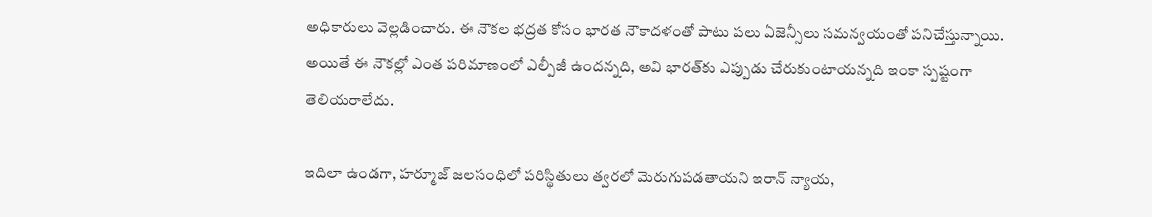అధికారులు వెల్లడించారు. ఈ నౌకల భద్రత కోసం భారత నౌకాదళంతో పాటు పలు ఏజెన్సీలు సమన్వయంతో పనిచేస్తున్నాయి. అయితే ఈ నౌకల్లో ఎంత పరిమాణంలో ఎల్పీజీ ఉందన్నది, అవి భారత్‌కు ఎప్పుడు చేరుకుంటాయన్నది ఇంకా స్పష్టంగా తెలియరాలేదు.

ఇదిలా ఉండగా, హర్మూజ్‌ జలసంధిలో పరిస్థితులు త్వరలో మెరుగుపడతాయని ఇరాన్‌ న్యాయ,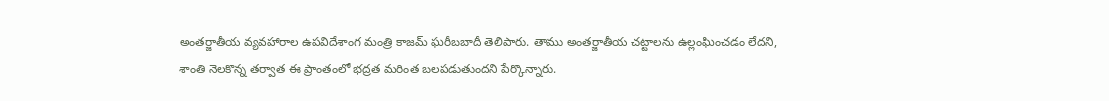అంతర్జాతీయ వ్యవహారాల ఉపవిదేశాంగ మంత్రి కాజమ్‌ ఘరీబబాదీ తెలిపారు. తాము అంతర్జాతీయ చట్టాలను ఉల్లంఘించడం లేదని, శాంతి నెలకొన్న తర్వాత ఈ ప్రాంతంలో భద్రత మరింత బలపడుతుందని పేర్కొన్నారు.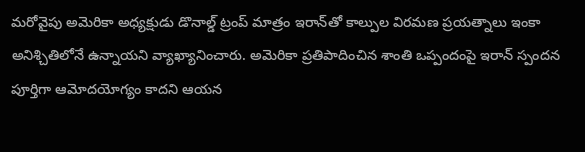మరోవైపు అమెరికా అధ్యక్షుడు డొనాల్డ్‌ ట్రంప్‌ మాత్రం ఇరాన్‌తో కాల్పుల విరమణ ప్రయత్నాలు ఇంకా అనిశ్చితిలోనే ఉన్నాయని వ్యాఖ్యానించారు. అమెరికా ప్రతిపాదించిన శాంతి ఒప్పందంపై ఇరాన్‌ స్పందన పూర్తిగా ఆమోదయోగ్యం కాదని ఆయన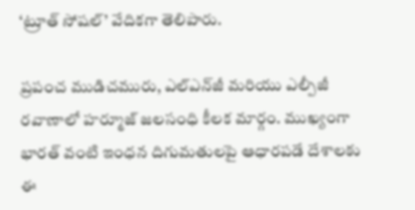‘ట్రూత్‌ సోషల్‌’ వేదికగా తెలిపారు.

ప్రపంచ ముడిచమురు, ఎల్‌ఎన్‌జీ మరియు ఎల్పీజీ రవాణాలో హర్మూజ్‌ జలసంధి కీలక మార్గం. ముఖ్యంగా భారత్‌ వంటి ఇంధన దిగుమతులపై ఆధారపడే దేశాలకు ఈ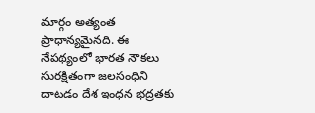మార్గం అత్యంత ప్రాధాన్యమైనది. ఈ నేపథ్యంలో భారత నౌకలు సురక్షితంగా జలసంధిని దాటడం దేశ ఇంధన భద్రతకు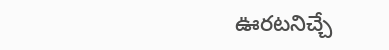ఊరటనిచ్చే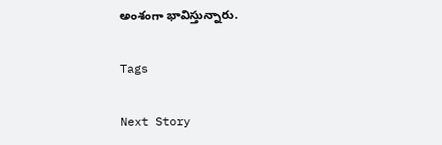అంశంగా భావిస్తున్నారు.

Tags

Next Story